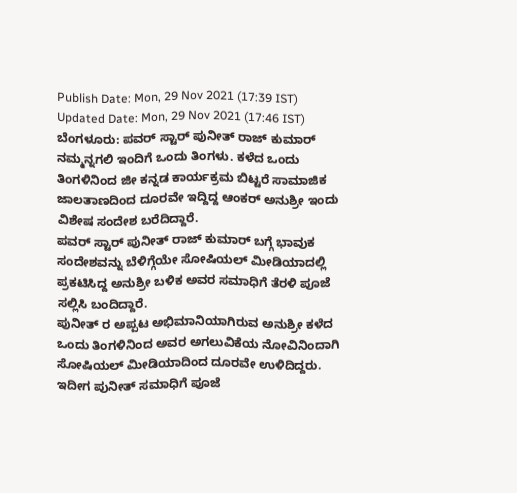Publish Date: Mon, 29 Nov 2021 (17:39 IST)
Updated Date: Mon, 29 Nov 2021 (17:46 IST)
ಬೆಂಗಳೂರು: ಪವರ್ ಸ್ಟಾರ್ ಪುನೀತ್ ರಾಜ್ ಕುಮಾರ್ ನಮ್ಮನ್ನಗಲಿ ಇಂದಿಗೆ ಒಂದು ತಿಂಗಳು. ಕಳೆದ ಒಂದು ತಿಂಗಳಿನಿಂದ ಜೀ ಕನ್ನಡ ಕಾರ್ಯಕ್ರಮ ಬಿಟ್ಟರೆ ಸಾಮಾಜಿಕ ಜಾಲತಾಣದಿಂದ ದೂರವೇ ಇದ್ದಿದ್ದ ಆಂಕರ್ ಅನುಶ್ರೀ ಇಂದು ವಿಶೇಷ ಸಂದೇಶ ಬರೆದಿದ್ದಾರೆ.
ಪವರ್ ಸ್ಟಾರ್ ಪುನೀತ್ ರಾಜ್ ಕುಮಾರ್ ಬಗ್ಗೆ ಭಾವುಕ ಸಂದೇಶವನ್ನು ಬೆಳಿಗ್ಗೆಯೇ ಸೋಷಿಯಲ್ ಮೀಡಿಯಾದಲ್ಲಿ ಪ್ರಕಟಿಸಿದ್ದ ಅನುಶ್ರೀ ಬಳಿಕ ಅವರ ಸಮಾಧಿಗೆ ತೆರಳಿ ಪೂಜೆ ಸಲ್ಲಿಸಿ ಬಂದಿದ್ದಾರೆ.
ಪುನೀತ್ ರ ಅಪ್ಪಟ ಅಭಿಮಾನಿಯಾಗಿರುವ ಅನುಶ್ರೀ ಕಳೆದ ಒಂದು ತಿಂಗಳಿನಿಂದ ಅವರ ಅಗಲುವಿಕೆಯ ನೋವಿನಿಂದಾಗಿ ಸೋಷಿಯಲ್ ಮೀಡಿಯಾದಿಂದ ದೂರವೇ ಉಳಿದಿದ್ದರು. ಇದೀಗ ಪುನೀತ್ ಸಮಾಧಿಗೆ ಪೂಜೆ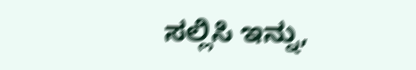ಸಲ್ಲಿಸಿ ಇನ್ನು,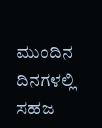ಮುಂದಿನ ದಿನಗಳಲ್ಲಿ ಸಹಜ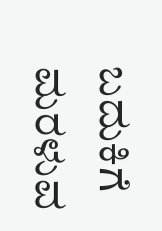ಬದುಕಿಗೆ ಮರಳುವ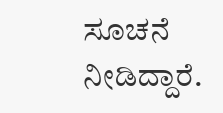ಸೂಚನೆ ನೀಡಿದ್ದಾರೆ.